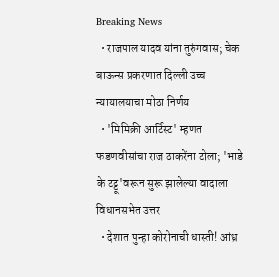Breaking News
  • राजपाल यादव यांना तुरुंगवास; चेक बाऊन्स प्रकरणात दिल्ली उच्च न्यायालयाचा मोठा निर्णय
  • 'मिमिक्री आर्टिस्ट' म्हणत फडणवीसांचा राज ठाकरेंना टोला; 'भाडे के टट्टू'वरून सुरू झालेल्या वादाला विधानसभेत उत्तर
  • देशात पुन्हा कोरोनाची धास्ती! आंध्र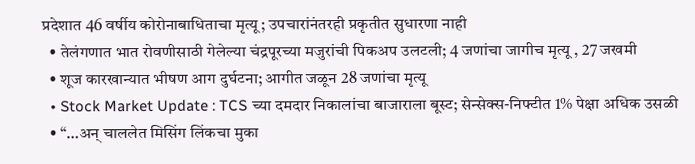प्रदेशात 46 वर्षीय कोरोनाबाधिताचा मृत्यू; उपचारांनंतरही प्रकृतीत सुधारणा नाही
  • तेलंगणात भात रोवणीसाठी गेलेल्या चंद्रपूरच्या मजुरांची पिकअप उलटली; 4 जणांचा जागीच मृत्यू , 27 जखमी
  • शूज कारखान्यात भीषण आग दुर्घटना; आगीत जळून 28 जणांचा मृत्यू
  • Stock Market Update : TCS च्या दमदार निकालांचा बाजाराला बूस्ट; सेन्सेक्स-निफ्टीत 1% पेक्षा अधिक उसळी
  • “…अन् चाललेत मिसिंग लिंकचा मुका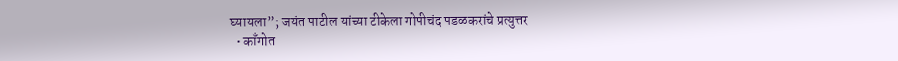घ्यायला”; जयंत पाटील यांच्या टीकेला गोपीचंद पडळकरांचे प्रत्युत्तर
  • काँगोत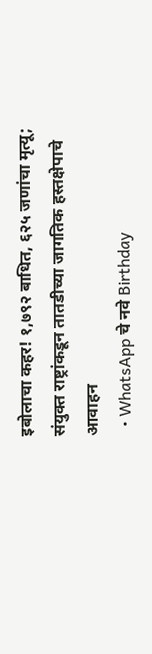इबोलाचा कहर! १,७९२ बाधित, ६२५ जणांचा मृत्यू; संयुक्त राष्ट्रांकडून तातडीच्या जागतिक हस्तक्षेपाचे आवाहन
  • WhatsApp चे नवे Birthday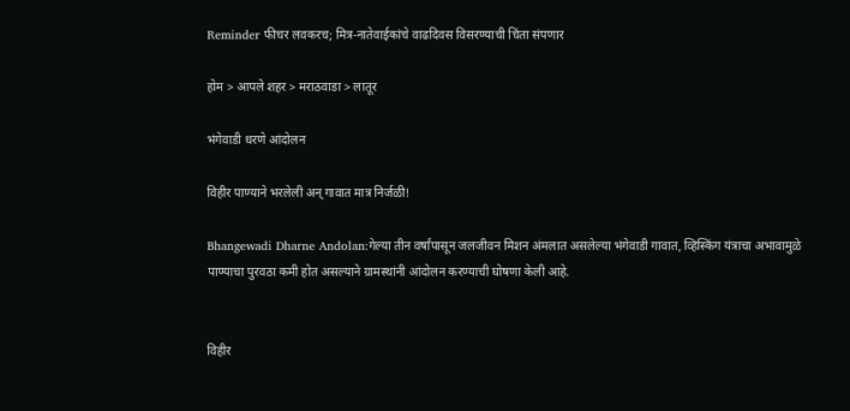Reminder फीचर लवकरच; मित्र-नातेवाईकांचे वाढदिवस विसरण्याची चिंता संपणार

होम > आपले शहर > मराठवाडा > लातूर

भंगेवाडी धरणे आंदोलन

विहीर पाण्याने भरलेली अन् गावात मात्र निर्जळी!

Bhangewadi Dharne Andolan:गेल्या तीन वर्षांपासून जलजीवन मिशन अंमलात असलेल्या भंगेवाडी गावात, व्हिस्किंग यंत्राचा अभावामुळे पाण्याचा पुरवठा कमी होत असल्याने ग्रामस्थांनी आंदोलन करण्याची घोषणा केली आहे.


विहीर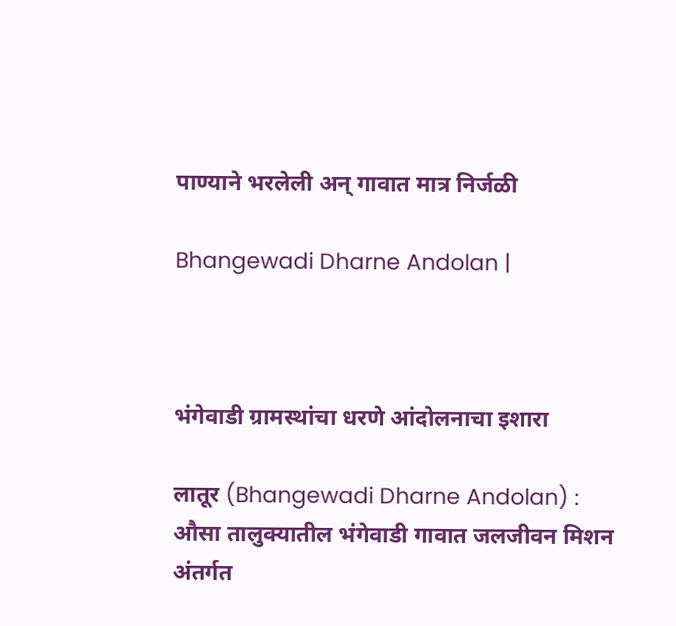पाण्याने भरलेली अन् गावात मात्र निर्जळी

Bhangewadi Dharne Andolan |



भंगेवाडी ग्रामस्थांचा धरणे आंदोलनाचा इशारा

लातूर (Bhangewadi Dharne Andolan) : औसा तालुक्यातील भंगेवाडी गावात जलजीवन मिशन अंतर्गत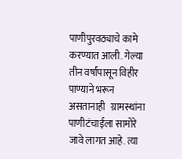पाणीपुरवठ्याचे कामे करण्यात आली. गेल्या तीन वर्षांपासून विहीर पाण्याने भरून असतानाही   ग्रामस्थांना पाणीटंचाईला सामोरे जावे लागत आहे. त्या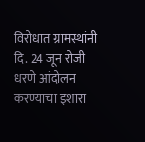विरोधात ग्रामस्थांनी दि. 24 जून रोजी धरणे आंदोलन करण्याचा इशारा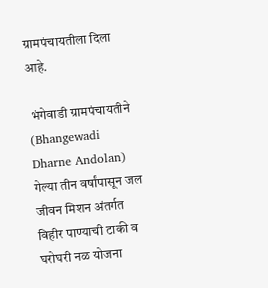ग्रामपंचायतीला दिला आहे.

 भंगेवाडी ग्रामपंचायतीने (Bhangewadi Dharne Andolan) गेल्या तीन वर्षांपासून जल जीवन मिशन अंतर्गत विहीर पाण्याची टाकी व घरोघरी नळ योजना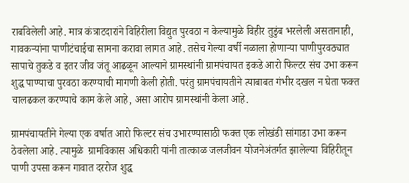राबविलेली आहे. मात्र कंत्राटदारांने विहिरीला विद्युत पुरवठा न केल्यामुळे विहीर तुडुंब भरलेली असतानाही, गावकऱ्यांना पाणीटंचाईचा सामना करावा लागत आहे. तसेच गेल्या वर्षी नळाला होणाऱ्या पाणीपुरवठ्यात सापाचे तुकडे व इतर जीव जंतू आढळून आल्याने ग्रामस्थांनी ग्रामपंचायत इकडे आरो फिल्टर संच उभा करून शुद्ध पाण्याचा पुरवठा करण्याची मागणी केली होती. परंतु ग्रामपंचायतीने त्याबाबत गंभीर दखल न घेता फक्त चालढकल करण्याचे काम केले आहे, असा आरोप ग्रामस्थांनी केला आहे.

ग्रामपंचायतीने गेल्या एक वर्षात आरो फिल्टर संच उभारण्यासाठी फक्त एक लोखंडी सांगाडा उभा करून ठेवलेला आहे. त्यामुळे  ग्रामविकास अधिकारी यांनी तात्काळ जलजीवन योजनेअंतर्गत झालेल्या विहिरीतून पाणी उपसा करून गावात दररोज शुद्ध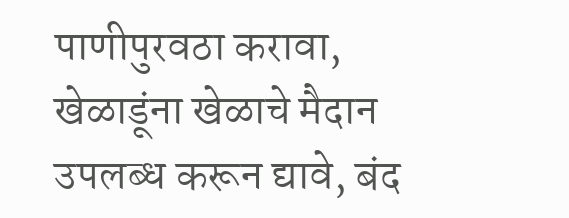पाणीपुरवठा करावा, खेळाडूंना खेळाचे मैदान उपलब्ध करून द्यावे, बंद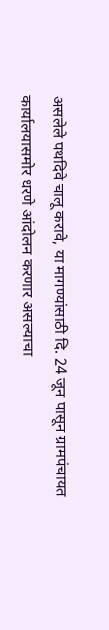असलेले पथदिवे चालू करावे, या मागण्यांसाठी दि. 24 जून पासून ग्रामपंचायत कार्यालयासमोर धरणे आंदोलन करणार असल्याचा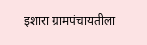इशारा ग्रामपंचायतीला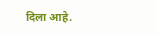दिला आहे.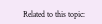Related to this topic: